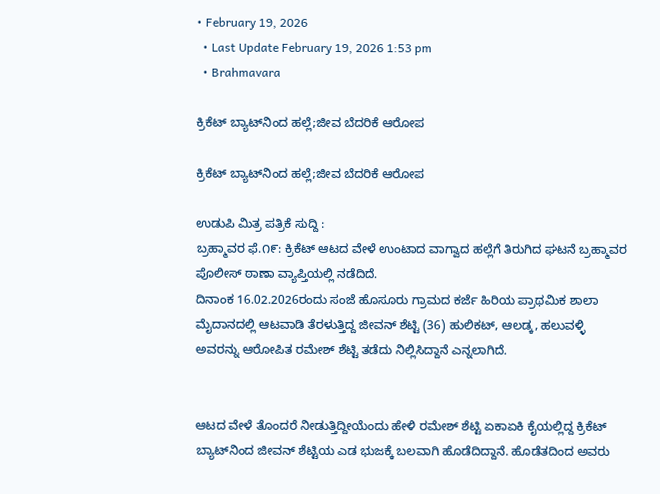• February 19, 2026
  • Last Update February 19, 2026 1:53 pm
  • Brahmavara

ಕ್ರಿಕೆಟ್ ಬ್ಯಾಟ್‌ನಿಂದ ಹಲ್ಲೆ;ಜೀವ ಬೆದರಿಕೆ ಆರೋಪ

ಕ್ರಿಕೆಟ್ ಬ್ಯಾಟ್‌ನಿಂದ ಹಲ್ಲೆ;ಜೀವ ಬೆದರಿಕೆ ಆರೋಪ

ಉಡುಪಿ ಮಿತ್ರ ಪತ್ರಿಕೆ ಸುದ್ದಿ :
ಬ್ರಹ್ಮಾವರ ಫೆ.೧೯: ಕ್ರಿಕೆಟ್ ಆಟದ ವೇಳೆ ಉಂಟಾದ ವಾಗ್ವಾದ ಹಲ್ಲೆಗೆ ತಿರುಗಿದ ಘಟನೆ ಬ್ರಹ್ಮಾವರ ಪೊಲೀಸ್ ಠಾಣಾ ವ್ಯಾಪ್ತಿಯಲ್ಲಿ ನಡೆದಿದೆ.
ದಿನಾಂಕ 16.02.2026ರಂದು ಸಂಜೆ ಹೊಸೂರು ಗ್ರಾಮದ ಕರ್ಜೆ ಹಿರಿಯ ಪ್ರಾಥಮಿಕ ಶಾಲಾ ಮೈದಾನದಲ್ಲಿ ಆಟವಾಡಿ ತೆರಳುತ್ತಿದ್ದ ಜೀವನ್ ಶೆಟ್ಟಿ (36) ಹುಲಿಕಟ್, ಆಲಡ್ಕ, ಹಲುವಳ್ಳಿ ಅವರನ್ನು ಆರೋಪಿತ ರಮೇಶ್ ಶೆಟ್ಟಿ ತಡೆದು ನಿಲ್ಲಿಸಿದ್ದಾನೆ ಎನ್ನಲಾಗಿದೆ.


ಆಟದ ವೇಳೆ ತೊಂದರೆ ನೀಡುತ್ತಿದ್ದೀಯೆಂದು ಹೇಳಿ ರಮೇಶ್ ಶೆಟ್ಟಿ ಏಕಾಏಕಿ ಕೈಯಲ್ಲಿದ್ದ ಕ್ರಿಕೆಟ್ ಬ್ಯಾಟ್‌ನಿಂದ ಜೀವನ್ ಶೆಟ್ಟಿಯ ಎಡ ಭುಜಕ್ಕೆ ಬಲವಾಗಿ ಹೊಡೆದಿದ್ದಾನೆ. ಹೊಡೆತದಿಂದ ಅವರು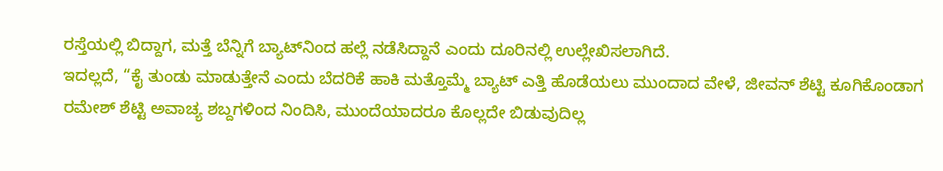ರಸ್ತೆಯಲ್ಲಿ ಬಿದ್ದಾಗ, ಮತ್ತೆ ಬೆನ್ನಿಗೆ ಬ್ಯಾಟ್‌ನಿಂದ ಹಲ್ಲೆ ನಡೆಸಿದ್ದಾನೆ ಎಂದು ದೂರಿನಲ್ಲಿ ಉಲ್ಲೇಖಿಸಲಾಗಿದೆ.
ಇದಲ್ಲದೆ, “ಕೈ ತುಂಡು ಮಾಡುತ್ತೇನೆ ಎಂದು ಬೆದರಿಕೆ ಹಾಕಿ ಮತ್ತೊಮ್ಮೆ ಬ್ಯಾಟ್ ಎತ್ತಿ ಹೊಡೆಯಲು ಮುಂದಾದ ವೇಳೆ, ಜೀವನ್ ಶೆಟ್ಟಿ ಕೂಗಿಕೊಂಡಾಗ ರಮೇಶ್ ಶೆಟ್ಟಿ ಅವಾಚ್ಯ ಶಬ್ದಗಳಿಂದ ನಿಂದಿಸಿ, ಮುಂದೆಯಾದರೂ ಕೊಲ್ಲದೇ ಬಿಡುವುದಿಲ್ಲ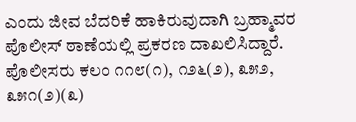ಎಂದು ಜೀವ ಬೆದರಿಕೆ ಹಾಕಿರುವುದಾಗಿ ಬ್ರಹ್ಮಾವರ ಪೊಲೀಸ್ ಠಾಣೆಯಲ್ಲಿ ಪ್ರಕರಣ ದಾಖಲಿಸಿದ್ದಾರೆ. ಪೊಲೀಸರು ಕಲಂ ೧೧೮(೧), ೧೨೬(೨), ೩೫೨, ೩೫೧(೨)(೩)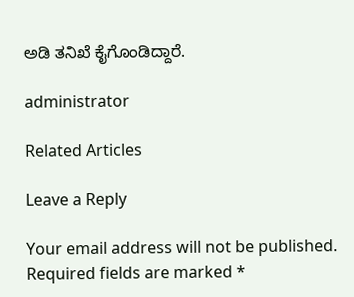ಅಡಿ ತನಿಖೆ ಕೈಗೊಂಡಿದ್ದಾರೆ.

administrator

Related Articles

Leave a Reply

Your email address will not be published. Required fields are marked *